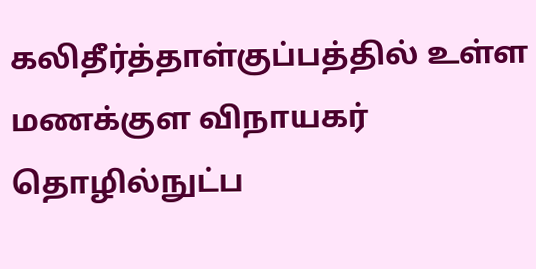கலிதீர்த்தாள்குப்பத்தில் உள்ள மணக்குள விநாயகர் தொழில்நுட்ப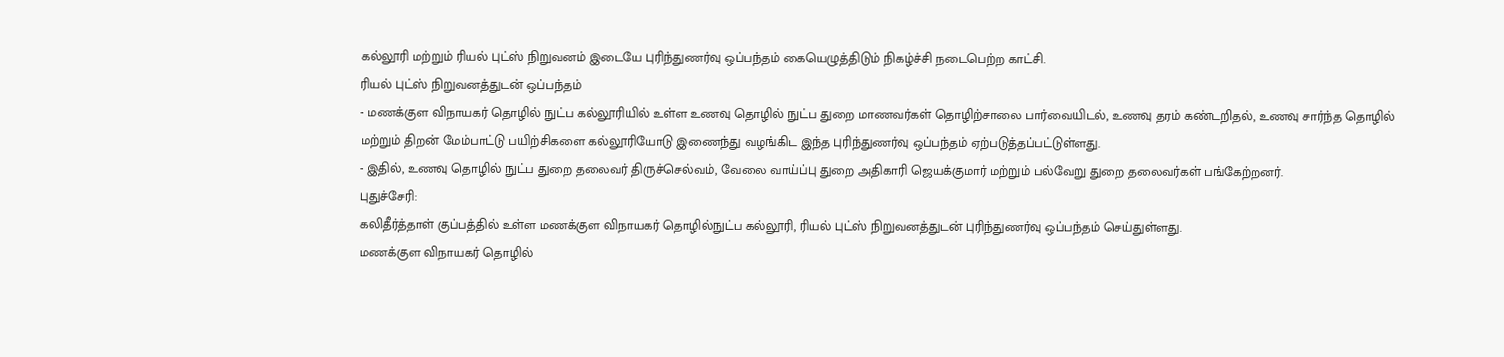கல்லூரி மற்றும் ரியல் புட்ஸ் நிறுவனம் இடையே புரிந்துணர்வு ஒப்பந்தம் கையெழுத்திடும் நிகழ்ச்சி நடைபெற்ற காட்சி.
ரியல் புட்ஸ் நிறுவனத்துடன் ஒப்பந்தம்
- மணக்குள விநாயகர் தொழில் நுட்ப கல்லூரியில் உள்ள உணவு தொழில் நுட்ப துறை மாணவர்கள் தொழிற்சாலை பார்வையிடல், உணவு தரம் கண்டறிதல், உணவு சார்ந்த தொழில் மற்றும் திறன் மேம்பாட்டு பயிற்சிகளை கல்லூரியோடு இணைந்து வழங்கிட இந்த புரிந்துணர்வு ஒப்பந்தம் ஏற்படுத்தப்பட்டுள்ளது.
- இதில், உணவு தொழில் நுட்ப துறை தலைவர் திருச்செல்வம், வேலை வாய்ப்பு துறை அதிகாரி ஜெயக்குமார் மற்றும் பல்வேறு துறை தலைவர்கள் பங்கேற்றனர்.
புதுச்சேரி:
கலிதீர்த்தாள் குப்பத்தில் உள்ள மணக்குள விநாயகர் தொழில்நுட்ப கல்லூரி, ரியல் புட்ஸ் நிறுவனத்துடன் புரிந்துணர்வு ஒப்பந்தம் செய்துள்ளது.
மணக்குள விநாயகர் தொழில்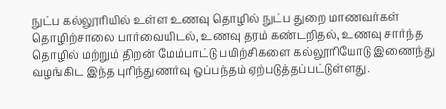நுட்ப கல்லூரியில் உள்ள உணவு தொழில் நுட்ப துறை மாணவர்கள் தொழிற்சாலை பார்வையிடல், உணவு தரம் கண்டறிதல், உணவு சார்ந்த தொழில் மற்றும் திறன் மேம்பாட்டு பயிற்சிகளை கல்லூரியோடு இணைந்து வழங்கிட இந்த புரிந்துணர்வு ஒப்பந்தம் ஏற்படுத்தப்பட்டுள்ளது.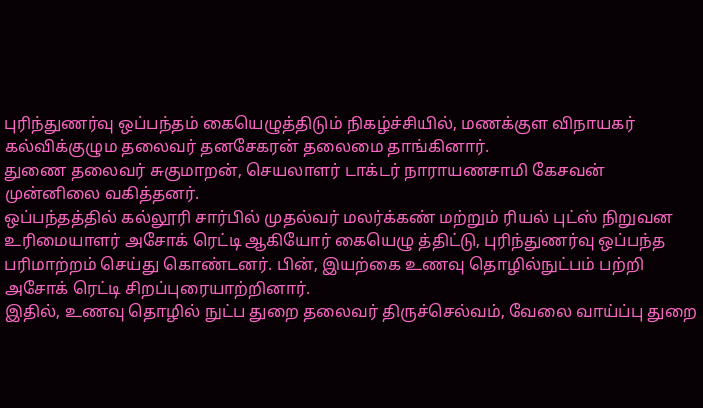புரிந்துணர்வு ஒப்பந்தம் கையெழுத்திடும் நிகழ்ச்சியில், மணக்குள விநாயகர் கல்விக்குழும தலைவர் தனசேகரன் தலைமை தாங்கினார்.
துணை தலைவர் சுகுமாறன், செயலாளர் டாக்டர் நாராயணசாமி கேசவன் முன்னிலை வகித்தனர்.
ஒப்பந்தத்தில் கல்லூரி சார்பில் முதல்வர் மலர்க்கண் மற்றும் ரியல் புட்ஸ் நிறுவன உரிமையாளர் அசோக் ரெட்டி ஆகியோர் கையெழு த்திட்டு, புரிந்துணர்வு ஒப்பந்த பரிமாற்றம் செய்து கொண்டனர். பின், இயற்கை உணவு தொழில்நுட்பம் பற்றி அசோக் ரெட்டி சிறப்புரையாற்றினார்.
இதில், உணவு தொழில் நுட்ப துறை தலைவர் திருச்செல்வம், வேலை வாய்ப்பு துறை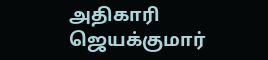அதிகாரி ஜெயக்குமார்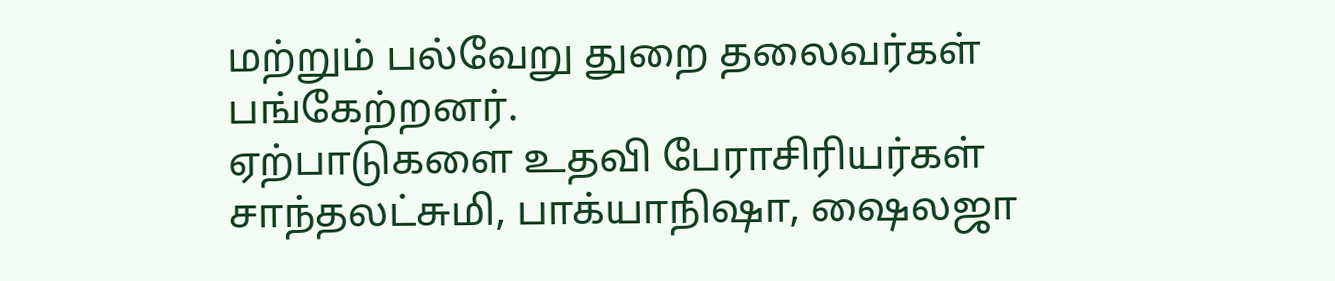மற்றும் பல்வேறு துறை தலைவர்கள் பங்கேற்றனர்.
ஏற்பாடுகளை உதவி பேராசிரியர்கள் சாந்தலட்சுமி, பாக்யாநிஷா, ஷைலஜா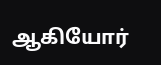ஆகியோர்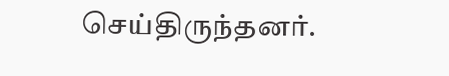செய்திருந்தனர்.